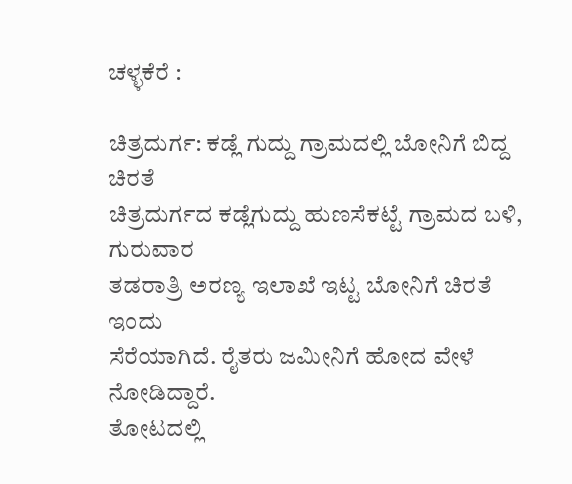ಚಳ್ಳಕೆರೆ :

ಚಿತ್ರದುರ್ಗ: ಕಡ್ಲೆ ಗುದ್ದು ಗ್ರಾಮದಲ್ಲಿ ಬೋನಿಗೆ ಬಿದ್ದ
ಚಿರತೆ
ಚಿತ್ರದುರ್ಗದ ಕಡ್ಲೆಗುದ್ದು ಹುಣಸೆಕಟ್ಟೆ ಗ್ರಾಮದ ಬಳಿ, ಗುರುವಾರ
ತಡರಾತ್ರಿ ಅರಣ್ಯ ಇಲಾಖೆ ಇಟ್ಟ ಬೋನಿಗೆ ಚಿರತೆ ಇಂದು
ಸೆರೆಯಾಗಿದೆ. ರೈತರು ಜಮೀನಿಗೆ ಹೋದ ವೇಳೆ ನೋಡಿದ್ದಾರೆ.
ತೋಟದಲ್ಲಿ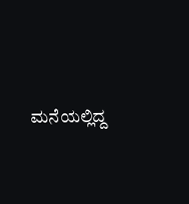ಮನೆಯಲ್ಲಿದ್ದ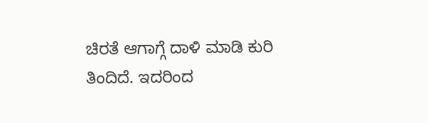ಚಿರತೆ ಆಗಾಗ್ಗೆ ದಾಳಿ ಮಾಡಿ ಕುರಿ
ತಿಂದಿದೆ. ಇದರಿಂದ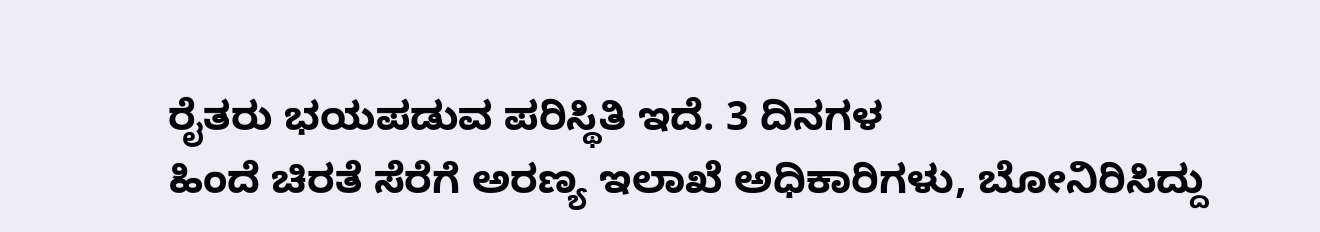ರೈತರು ಭಯಪಡುವ ಪರಿಸ್ಥಿತಿ ಇದೆ. 3 ದಿನಗಳ
ಹಿಂದೆ ಚಿರತೆ ಸೆರೆಗೆ ಅರಣ್ಯ ಇಲಾಖೆ ಅಧಿಕಾರಿಗಳು, ಬೋನಿರಿಸಿದ್ದು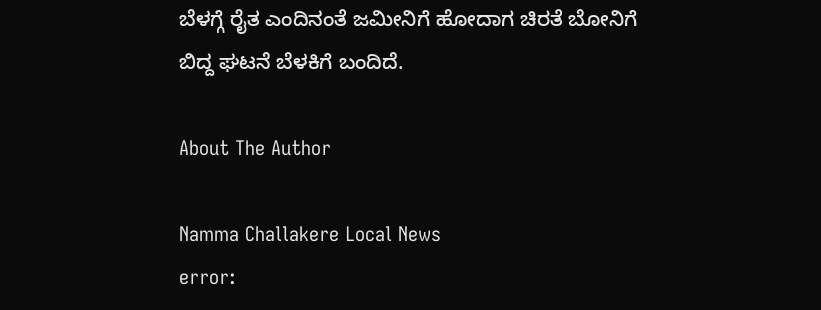ಬೆಳಗ್ಗೆ ರೈತ ಎಂದಿನಂತೆ ಜಮೀನಿಗೆ ಹೋದಾಗ ಚಿರತೆ ಬೋನಿಗೆ
ಬಿದ್ದ ಘಟನೆ ಬೆಳಕಿಗೆ ಬಂದಿದೆ.

About The Author

Namma Challakere Local News
error: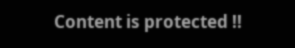Content is protected !!